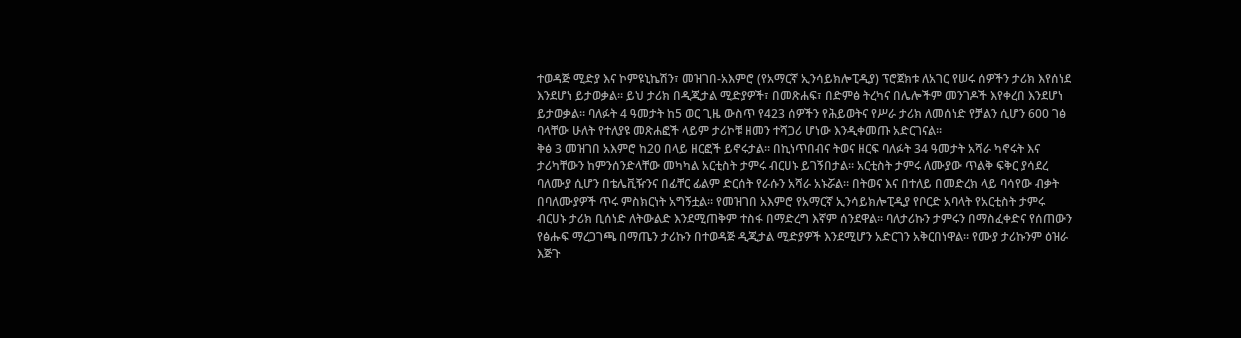ተወዳጅ ሚድያ እና ኮምዩኒኬሽን፣ መዝገበ-አእምሮ (የአማርኛ ኢንሳይክሎፒዲያ) ፕሮጀክቱ ለአገር የሠሩ ሰዎችን ታሪክ እየሰነደ እንደሆነ ይታወቃል። ይህ ታሪክ በዲጂታል ሚድያዎች፣ በመጽሐፍ፣ በድምፅ ትረካና በሌሎችም መንገዶች እየቀረበ እንደሆነ ይታወቃል። ባለፉት 4 ዓመታት ከ5 ወር ጊዜ ውስጥ የ423 ሰዎችን የሕይወትና የሥራ ታሪክ ለመሰነድ የቻልን ሲሆን 600 ገፅ ባላቸው ሁለት የተለያዩ መጽሐፎች ላይም ታሪኮቹ ዘመን ተሻጋሪ ሆነው እንዲቀመጡ አድርገናል።
ቅፅ 3 መዝገበ አእምሮ ከ20 በላይ ዘርፎች ይኖሩታል። በኪነጥበብና ትወና ዘርፍ ባለፉት 34 ዓመታት አሻራ ካኖሩት እና ታሪካቸውን ከምንሰንድላቸው መካካል አርቲስት ታምሩ ብርሀኑ ይገኝበታል። አርቲስት ታምሩ ለሙያው ጥልቅ ፍቅር ያሳደረ ባለሙያ ሲሆን በቴሌቪዥንና በፊቸር ፊልም ድርሰት የራሱን አሻራ አኑሯል። በትወና እና በተለይ በመድረክ ላይ ባሳየው ብቃት በባለሙያዎች ጥሩ ምስክርነት አግኝቷል። የመዝገበ አእምሮ የአማርኛ ኢንሳይክሎፒዲያ የቦርድ አባላት የአርቲስት ታምሩ ብርሀኑ ታሪክ ቢሰነድ ለትውልድ እንደሚጠቅም ተስፋ በማድረግ እኛም ሰንደዋል። ባለታሪኩን ታምሩን በማስፈቀድና የሰጠውን የፅሑፍ ማረጋገጫ በማጤን ታሪኩን በተወዳጅ ዲጂታል ሚድያዎች እንደሚሆን አድርገን አቅርበነዋል። የሙያ ታሪኩንም ዕዝራ እጅጉ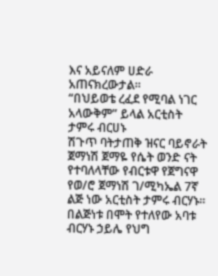እና አይናለም ሀድራ አጠናክረውታል።
“በህይወቴ ረፈደ የሚባል ነገር አላውቅም” ይላል አርቲስት ታምሩ ብርሀኑ
ሽጉጥ ባትታጠቅ ዝናር ባይኖራት
ጀማነሽ ጀማዬ የሴት ወንድ ናት
የተባለላቸው የብርቱዋ የጀግናዋ የወ/ሮ ጀማነሽ ገ/ሚካኤል 7ኛ ልጅ ነው አርቲስት ታምሩ ብርሃኑ፡፡
በልጅነቱ በሞት የተለየው አባቱ ብርሃኑ ኃይሌ የህግ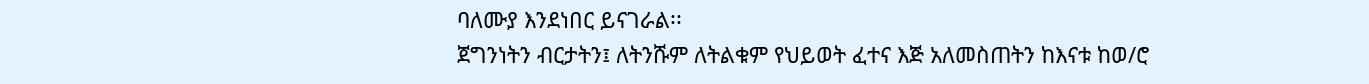ባለሙያ እንደነበር ይናገራል፡፡
ጀግንነትን ብርታትን፤ ለትንሹም ለትልቁም የህይወት ፈተና እጅ አለመስጠትን ከእናቱ ከወ/ሮ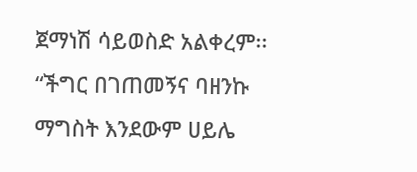ጀማነሽ ሳይወስድ አልቀረም፡፡
“ችግር በገጠመኝና ባዘንኩ ማግስት እንደውም ሀይሌ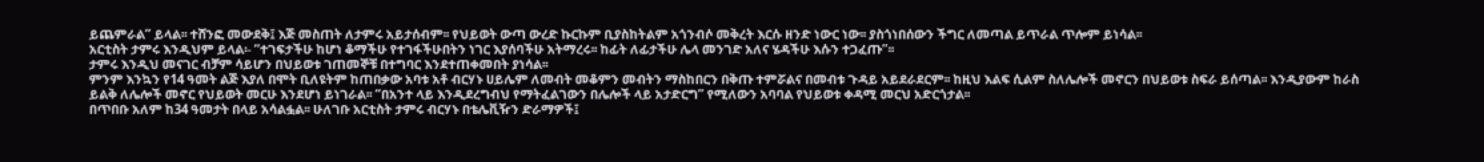ይጨምራል” ይላል፡፡ ተሸንፎ መውደቅ፤ እጅ መስጠት ለታምሩ አይታሰብም፡፡ የህይወት ውጣ ውረድ ኩርኩም ቢያስከትልም አጎንብሶ መቅረት እርሱ ዘንድ ነውር ነው፡፡ ያስጎነበሰውን ችግር ለመጣል ይጥራል ጥሎም ይነሳል፡፡
አርቲስት ታምሩ እንዲህም ይላል፡- “ተገፍታችሁ ከሆነ ቆማችሁ የተገፋችሁበትን ነገር እያሰባችሁ አትማረሩ፡፡ ከፊት ለፊታችሁ ሌላ መንገድ አለና ሄዳችሁ እሱን ተጋፈጡ”፡፡
ታምሩ እንዲህ መናገር ብቻም ሳይሆን በህይወቱ ገጠመኞቹ በተግባር እንደተጠቀመበት ያነሳል፡፡
ምንም እንኳን የ14 ዓመት ልጅ እያለ በሞት ቢለዩትም ከጠበቃው አባቱ አቶ ብርሃኑ ሀይሌም ለመብት መቆምን መብትን ማስከበርን በቅጡ ተምሯልና በመብቱ ጉዳይ አይደራደርም፡፡ ከዚህ እልፍ ሲልም ስለሌሎች መኖርን በህይወቱ ስፍራ ይሰጣል፡፡ እንዲያውም ከራስ ይልቅ ለሌሎች መኖር የህይወት መርሁ እንደሆነ ይነገራል፡፡ “በአንተ ላይ እንዲደረግብህ የማትፈልገውን በሌሎች ላይ አታድርግ” የሚለውን አባባል የህይወቱ ቀዳሚ መርህ አድርጎታል፡፡
በጥበቡ አለም ከ34 ዓመታት በላይ አሳልፏል፡፡ ሁለገቡ አርቲስት ታምሩ ብርሃኑ በቴሌቪዥን ድራማዎች፤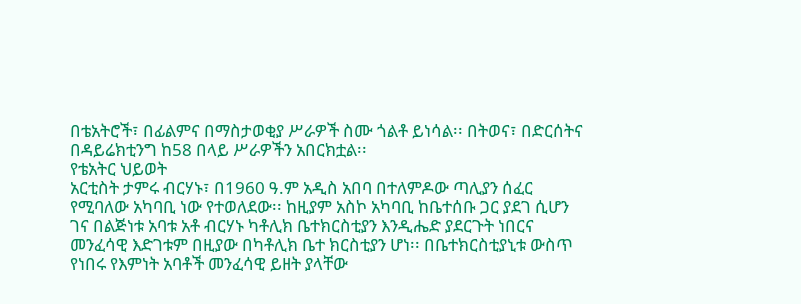በቴአትሮች፣ በፊልምና በማስታወቂያ ሥራዎች ስሙ ጎልቶ ይነሳል፡፡ በትወና፣ በድርሰትና በዳይሬክቲንግ ከ58 በላይ ሥራዎችን አበርክቷል፡፡
የቴአትር ህይወት
አርቲስት ታምሩ ብርሃኑ፣ በ1960 ዓ.ም አዲስ አበባ በተለምዶው ጣሊያን ሰፈር የሚባለው አካባቢ ነው የተወለደው፡፡ ከዚያም አስኮ አካባቢ ከቤተሰቡ ጋር ያደገ ሲሆን ገና በልጅነቱ አባቱ አቶ ብርሃኑ ካቶሊክ ቤተክርስቲያን እንዲሔድ ያደርጉት ነበርና መንፈሳዊ እድገቱም በዚያው በካቶሊክ ቤተ ክርስቲያን ሆነ፡፡ በቤተክርስቲያኒቱ ውስጥ የነበሩ የእምነት አባቶች መንፈሳዊ ይዘት ያላቸው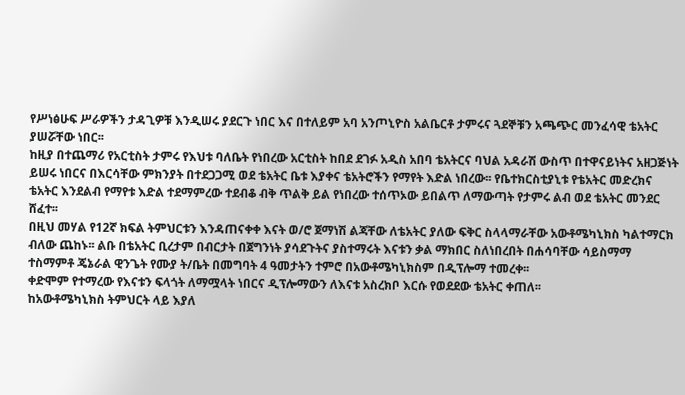የሥነፅሁፍ ሥራዎችን ታዳጊዎቹ እንዲሠሩ ያደርጉ ነበር እና በተለይም አባ አንጦኒዮስ አልቤርቶ ታምሩና ጓደኞቹን አጫጭር መንፈሳዊ ቴአትር ያሠሯቸው ነበር፡፡
ከዚያ በተጨማሪ የአርቲስት ታምሩ የእህቱ ባለቤት የነበረው አርቲስት ከበደ ደገፉ አዲስ አበባ ቴአትርና ባህል አዳራሽ ውስጥ በተዋናይነትና አዘጋጅነት ይሠሩ ነበርና በእርሳቸው ምክንያት በተደጋጋሚ ወደ ቴአትር ቤቱ እያቀና ቴአትሮችን የማየት እድል ነበረው፡፡ የቤተክርስቲያኒቱ የቴአትር መድረክና ቴአትር እንደልብ የማየቱ እድል ተደማምረው ተደብቆ ብቅ ጥልቅ ይል የነበረው ተሰጥኦው ይበልጥ ለማውጣት የታምሩ ልብ ወደ ቴአትር መንደር ሸፈተ፡፡
በዚህ መሃል የ12ኛ ክፍል ትምህርቱን እንዳጠናቀቀ እናት ወ/ሮ ጀማነሽ ልጃቸው ለቴአትር ያለው ፍቅር ስላላማራቸው አውቶሜካኒክስ ካልተማርክ ብለው ጨከኑ፡፡ ልቡ በቴአትር ቢረታም በብርታት በጀግንነት ያሳደጉትና ያስተማሩት እናቱን ቃል ማክበር ስለነበረበት በሐሳባቸው ሳይስማማ ተስማምቶ ጄኔራል ዊንጌት የሙያ ት/ቤት በመግባት 4 ዓመታትን ተምሮ በአውቶሜካኒክስም በዲፕሎማ ተመረቀ፡፡
ቀድሞም የተማረው የእናቱን ፍላጎት ለማሟላት ነበርና ዲፕሎማውን ለእናቱ አስረክቦ እርሱ የወደደው ቴአትር ቀጠለ፡፡
ከአውቶሜካኒክስ ትምህርት ላይ እያለ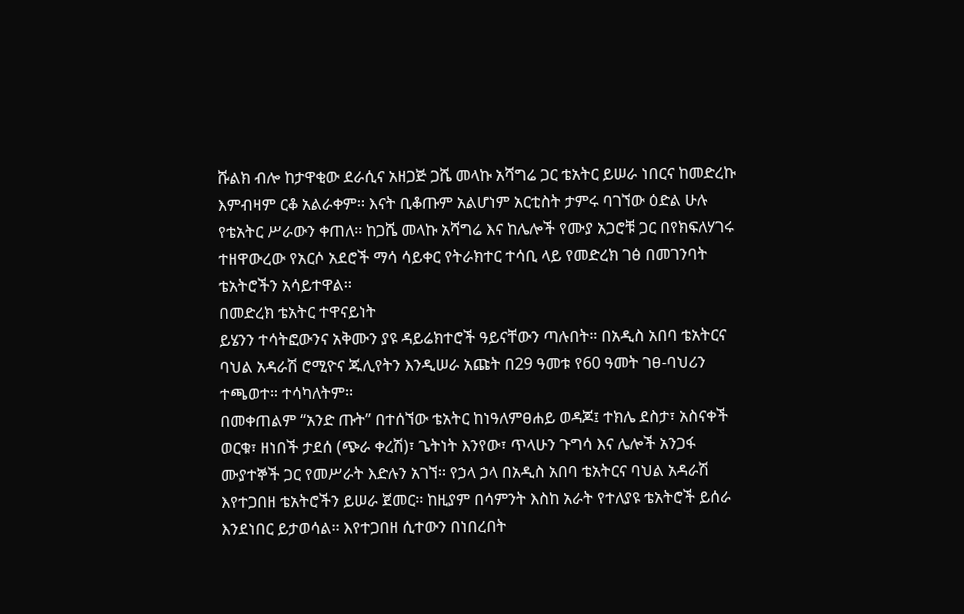ሹልክ ብሎ ከታዋቂው ደራሲና አዘጋጅ ጋሼ መላኩ አሻግሬ ጋር ቴአትር ይሠራ ነበርና ከመድረኩ እምብዛም ርቆ አልራቀም፡፡ እናት ቢቆጡም አልሆነም አርቲስት ታምሩ ባገኘው ዕድል ሁሉ የቴአትር ሥራውን ቀጠለ፡፡ ከጋሼ መላኩ አሻግሬ እና ከሌሎች የሙያ አጋሮቹ ጋር በየክፍለሃገሩ ተዘዋውረው የአርሶ አደሮች ማሳ ሳይቀር የትራክተር ተሳቢ ላይ የመድረክ ገፅ በመገንባት ቴአትሮችን አሳይተዋል፡፡
በመድረክ ቴአትር ተዋናይነት
ይሄንን ተሳትፎውንና አቅሙን ያዩ ዳይሬክተሮች ዓይናቸውን ጣሉበት። በአዲስ አበባ ቴአትርና ባህል አዳራሽ ሮሚዮና ጁሊየትን እንዲሠራ አጩት በ29 ዓመቱ የ60 ዓመት ገፀ-ባህሪን ተጫወተ። ተሳካለትም፡፡
በመቀጠልም “አንድ ጡት” በተሰኘው ቴአትር ከነዓለምፀሐይ ወዳጆ፤ ተክሌ ደስታ፣ አስናቀች ወርቁ፣ ዘነበች ታደሰ (ጭራ ቀረሽ)፣ ጌትነት እንየው፣ ጥላሁን ጉግሳ እና ሌሎች አንጋፋ ሙያተኞች ጋር የመሥራት እድሉን አገኘ፡፡ የኃላ ኃላ በአዲስ አበባ ቴአትርና ባህል አዳራሽ እየተጋበዘ ቴአትሮችን ይሠራ ጀመር፡፡ ከዚያም በሳምንት እስከ አራት የተለያዩ ቴአትሮች ይሰራ እንደነበር ይታወሳል፡፡ እየተጋበዘ ሲተውን በነበረበት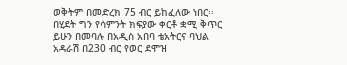ወቅትም በመድረክ 75 ብር ይከፈለው ነበር፡፡ በሂደት ግን የሳምንት ክፍያው ቀርቶ ቋሚ ቅጥር ይሁን በመባሉ በአዲስ አበባ ቴአትርና ባህል አዳራሽ በ230 ብር የወር ደሞዝ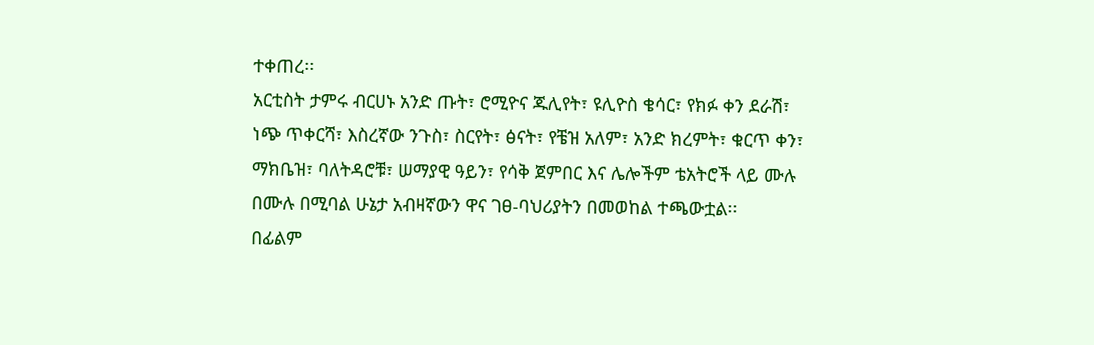ተቀጠረ፡፡
አርቲስት ታምሩ ብርሀኑ አንድ ጡት፣ ሮሚዮና ጁሊየት፣ ዩሊዮስ ቄሳር፣ የክፉ ቀን ደራሽ፣ ነጭ ጥቀርሻ፣ እስረኛው ንጉስ፣ ስርየት፣ ፅናት፣ የቼዝ አለም፣ አንድ ክረምት፣ ቁርጥ ቀን፣ ማክቤዝ፣ ባለትዳሮቹ፣ ሠማያዊ ዓይን፣ የሳቅ ጀምበር እና ሌሎችም ቴአትሮች ላይ ሙሉ በሙሉ በሚባል ሁኔታ አብዛኛውን ዋና ገፀ-ባህሪያትን በመወከል ተጫውቷል፡፡
በፊልም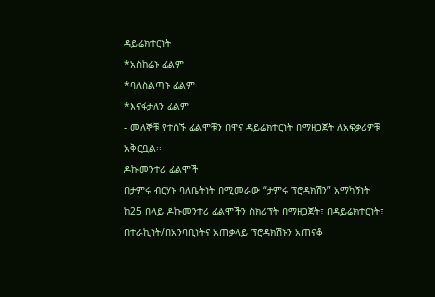ዳይሬክተርነት
*አስከሬኑ ፊልም
*ባለስልጣኑ ፊልም
*እናፋታለን ፊልም
- መለኞቹ የተሰኙ ፊልሞቹን በዋና ዳይሬክተርነት በማዘጋጀት ለአፍቃሪዎቹ አቅርቧል፡፡
ዶኩመንተሪ ፊልሞች
በታምሩ ብርሃኑ ባለቤትነት በሚመራው “ታምሩ ፕሮዳክሽን” አማካኝነት ከ25 በላይ ዶኩመንተሪ ፊልሞችን ስክሪፕት በማዘጋጀት፣ በዳይሬክተርነት፣ በተራኪነት/በአንባቢነትና አጠቃላይ ፕሮዳክሽኑን አጠናቆ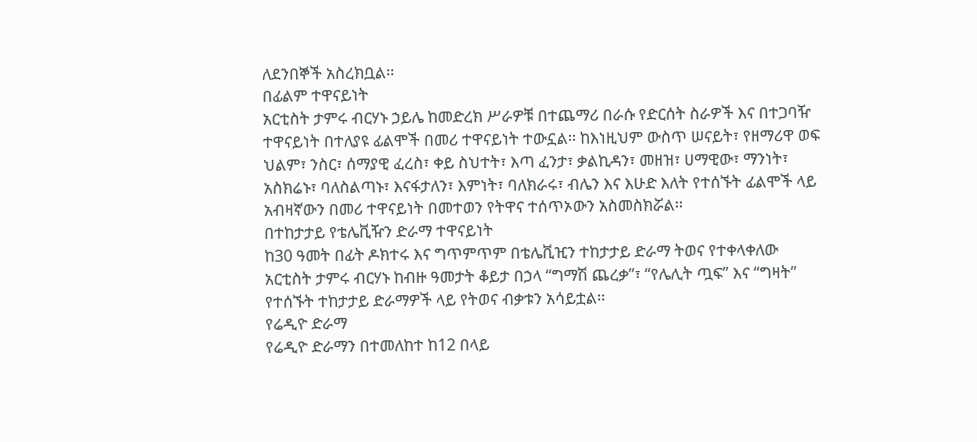ለደንበኞች አስረክቧል፡፡
በፊልም ተዋናይነት
አርቲስት ታምሩ ብርሃኑ ኃይሌ ከመድረክ ሥራዎቹ በተጨማሪ በራሱ የድርሰት ስራዎች እና በተጋባዥ ተዋናይነት በተለያዩ ፊልሞች በመሪ ተዋናይነት ተውኗል፡፡ ከእነዚህም ውስጥ ሠናይት፣ የዘማሪዋ ወፍ ህልም፣ ንስር፣ ሰማያዊ ፈረስ፣ ቀይ ስህተት፣ እጣ ፈንታ፣ ቃልኪዳን፣ መዘዝ፣ ሀማዊው፣ ማንነት፣ አስክሬኑ፣ ባለስልጣኑ፣ እናፋታለን፣ እምነት፣ ባለክራሩ፣ ብሌን እና እሁድ እለት የተሰኙት ፊልሞች ላይ አብዛኛውን በመሪ ተዋናይነት በመተወን የትዋና ተሰጥኦውን አስመስክሯል፡፡
በተከታታይ የቴሌቪዥን ድራማ ተዋናይነት
ከ30 ዓመት በፊት ዶክተሩ እና ግጥምጥም በቴሌቪዢን ተከታታይ ድራማ ትወና የተቀላቀለው አርቲስት ታምሩ ብርሃኑ ከብዙ ዓመታት ቆይታ በኃላ “ግማሽ ጨረቃ”፣ “የሌሊት ጧፍ” እና “ግዛት” የተሰኙት ተከታታይ ድራማዎች ላይ የትወና ብቃቱን አሳይቷል፡፡
የሬዲዮ ድራማ
የሬዲዮ ድራማን በተመለከተ ከ12 በላይ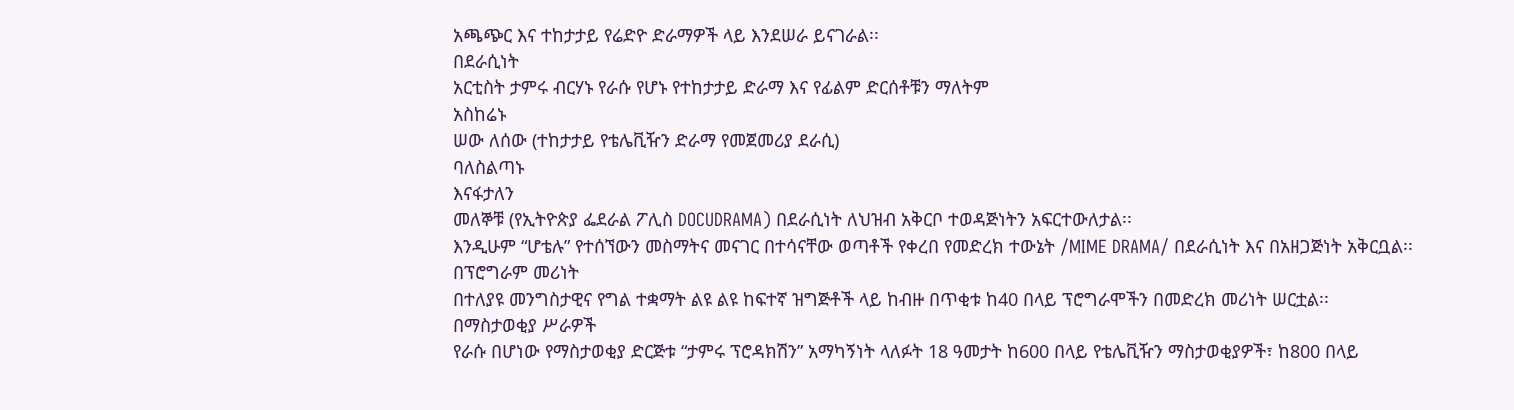አጫጭር እና ተከታታይ የሬድዮ ድራማዎች ላይ እንደሠራ ይናገራል፡፡
በደራሲነት
አርቲስት ታምሩ ብርሃኑ የራሱ የሆኑ የተከታታይ ድራማ እና የፊልም ድርሰቶቹን ማለትም
አስከሬኑ
ሠው ለሰው (ተከታታይ የቴሌቪዥን ድራማ የመጀመሪያ ደራሲ)
ባለስልጣኑ
እናፋታለን
መለኞቹ (የኢትዮጵያ ፌደራል ፖሊስ DOCUDRAMA) በደራሲነት ለህዝብ አቅርቦ ተወዳጅነትን አፍርተውለታል፡፡
እንዲሁም “ሆቴሉ” የተሰኘውን መስማትና መናገር በተሳናቸው ወጣቶች የቀረበ የመድረክ ተውኔት /MIME DRAMA/ በደራሲነት እና በአዘጋጅነት አቅርቧል፡፡
በፕሮግራም መሪነት
በተለያዩ መንግስታዊና የግል ተቋማት ልዩ ልዩ ከፍተኛ ዝግጅቶች ላይ ከብዙ በጥቂቱ ከ40 በላይ ፕሮግራሞችን በመድረክ መሪነት ሠርቷል፡፡
በማስታወቂያ ሥራዎች
የራሱ በሆነው የማስታወቂያ ድርጅቱ “ታምሩ ፕሮዳክሽን” አማካኝነት ላለፉት 18 ዓመታት ከ600 በላይ የቴሌቪዥን ማስታወቂያዎች፣ ከ800 በላይ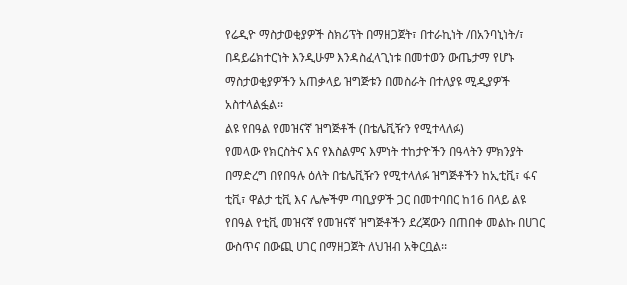የሬዲዮ ማስታወቂያዎች ስክሪፕት በማዘጋጀት፣ በተራኪነት /በአንባኒነት/፣ በዳይሬክተርነት እንዲሁም እንዳስፈላጊነቱ በመተወን ውጤታማ የሆኑ ማስታወቂያዎችን አጠቃላይ ዝግጅቱን በመስራት በተለያዩ ሚዲያዎች አስተላልፏል፡፡
ልዩ የበዓል የመዝናኛ ዝግጅቶች (በቴሌቪዥን የሚተላለፉ)
የመላው የክርስትና እና የእስልምና እምነት ተከታዮችን በዓላትን ምክንያት በማድረግ በየበዓሉ ዕለት በቴሌቪዥን የሚተላለፉ ዝግጅቶችን ከኢቲቪ፣ ፋና ቲቪ፣ ዋልታ ቲቪ እና ሌሎችም ጣቢያዎች ጋር በመተባበር ከ16 በላይ ልዩ የበዓል የቲቪ መዝናኛ የመዝናኛ ዝግጅቶችን ደረጃውን በጠበቀ መልኩ በሀገር ውስጥና በውጪ ሀገር በማዘጋጀት ለህዝብ አቅርቧል፡፡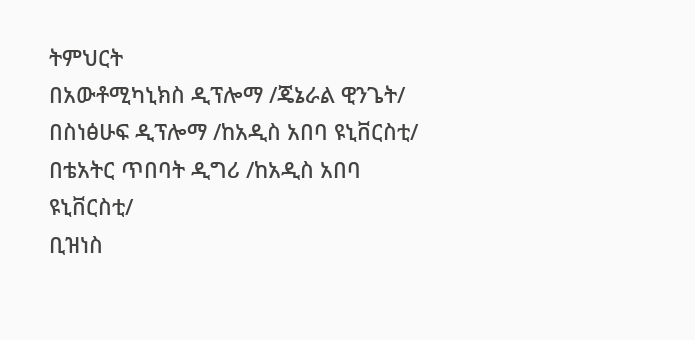ትምህርት
በአውቶሚካኒክስ ዲፕሎማ /ጄኔራል ዊንጌት/
በስነፅሁፍ ዲፕሎማ /ከአዲስ አበባ ዩኒቨርስቲ/
በቴአትር ጥበባት ዲግሪ /ከአዲስ አበባ ዩኒቨርስቲ/
ቢዝነስ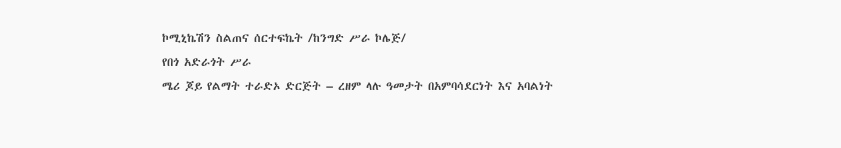ኮሚኒኬሽን ስልጠና ሰርተፍኬት /ከንግድ ሥራ ኮሌጅ/
የበጎ አድራጎት ሥራ
ሜሪ ጆይ የልማት ተራድኦ ድርጅት – ረዘም ላሉ ዓመታት በአምባሳደርነት እና አባልነት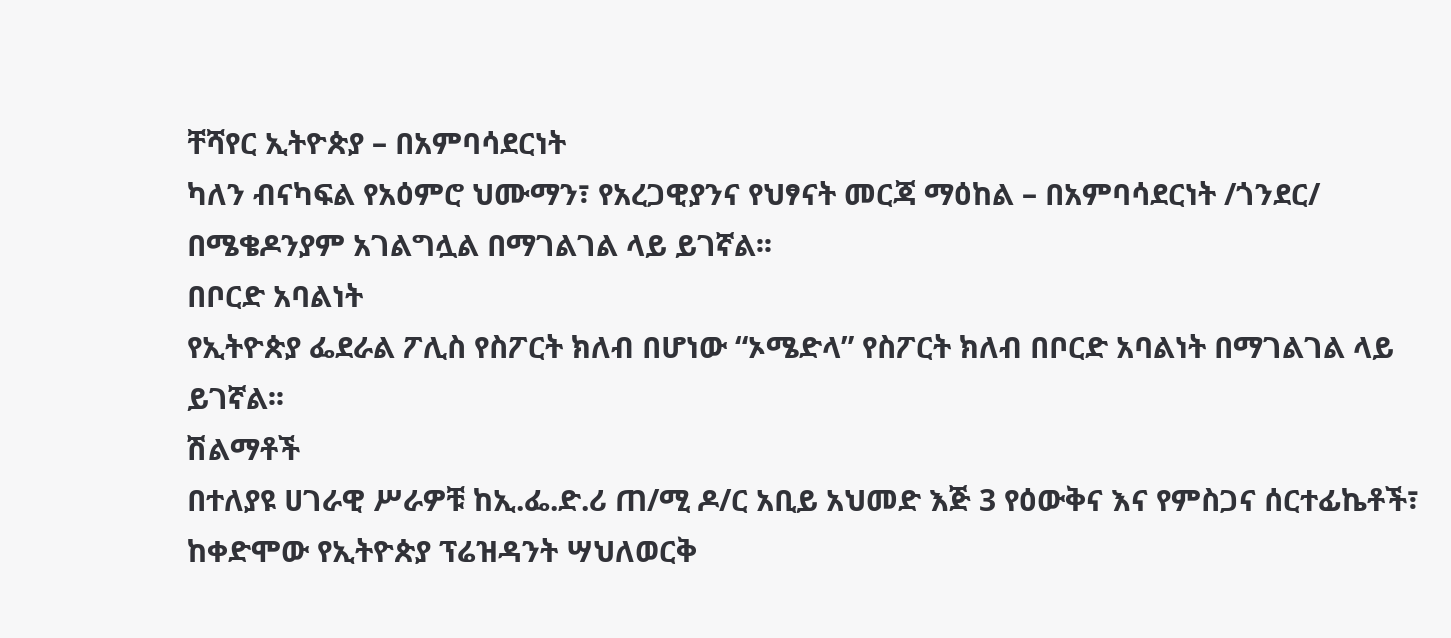ቸሻየር ኢትዮጵያ – በአምባሳደርነት
ካለን ብናካፍል የአዕምሮ ህሙማን፣ የአረጋዊያንና የህፃናት መርጃ ማዕከል – በአምባሳደርነት /ጎንደር/
በሜቄዶንያም አገልግሏል በማገልገል ላይ ይገኛል፡፡
በቦርድ አባልነት
የኢትዮጵያ ፌደራል ፖሊስ የስፖርት ክለብ በሆነው “ኦሜድላ” የስፖርት ክለብ በቦርድ አባልነት በማገልገል ላይ ይገኛል፡፡
ሽልማቶች
በተለያዩ ሀገራዊ ሥራዎቹ ከኢ.ፌ.ድ.ሪ ጠ/ሚ ዶ/ር አቢይ አህመድ እጅ 3 የዕውቅና እና የምስጋና ሰርተፊኬቶች፣ ከቀድሞው የኢትዮጵያ ፕሬዝዳንት ሣህለወርቅ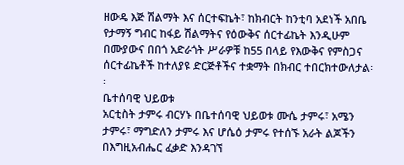ዘውዴ እጅ ሽልማት እና ሰርተፍኬት፣ ከክብርት ከንቲባ አደነች አበቤ የታማኝ ግብር ከፋይ ሽልማትና የዕውቅና ሰርተፊኬት እንዲሁም በሙያውና በበጎ አድራጎት ሥራዎቹ ከ55 በላይ የእውቅና የምስጋና ሰርተፊኬቶች ከተለያዩ ድርጅቶችና ተቋማት በክብር ተበርክተውለታል፡፡
ቤተሰባዊ ህይወቱ
አርቲስት ታምሩ ብርሃኑ በቤተሰባዊ ህይወቱ ሙሴ ታምሩ፣ አሜን ታምሩ፣ ማግድለን ታምሩ እና ሆሴዕ ታምሩ የተሰኙ አራት ልጆችን በእግዚአብሔር ፈቃድ እንዳገኘ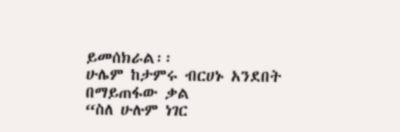ይመሰክራል፡፡
ሁሌም ከታምሩ ብርሀኑ አንደበት በማይጠፋው ቃል
“ስለ ሁሉም ነገር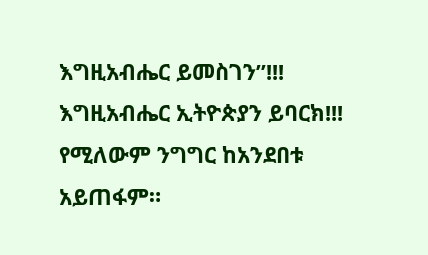እግዚአብሔር ይመስገን”!!!
እግዚአብሔር ኢትዮጵያን ይባርክ!!! የሚለውም ንግግር ከአንደበቱ አይጠፋም።